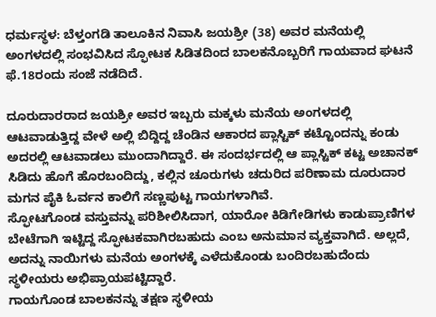ಧರ್ಮಸ್ಥಳ: ಬೆಳ್ತಂಗಡಿ ತಾಲೂಕಿನ ನಿವಾಸಿ ಜಯಶ್ರೀ (38) ಅವರ ಮನೆಯಲ್ಲಿ ಅಂಗಳದಲ್ಲಿ ಸಂಭವಿಸಿದ ಸ್ಫೋಟಕ ಸಿಡಿತದಿಂದ ಬಾಲಕನೊಬ್ಬರಿಗೆ ಗಾಯವಾದ ಘಟನೆ ಫೆ.18ರಂದು ಸಂಜೆ ನಡೆದಿದೆ.

ದೂರುದಾರರಾದ ಜಯಶ್ರೀ ಅವರ ಇಬ್ಬರು ಮಕ್ಕಳು ಮನೆಯ ಅಂಗಳದಲ್ಲಿ ಆಟವಾಡುತ್ತಿದ್ದ ವೇಳೆ ಅಲ್ಲಿ ಬಿದ್ದಿದ್ದ ಚೆಂಡಿನ ಆಕಾರದ ಪ್ಲಾಸ್ಟಿಕ್ ಕಟ್ಟೊಂದನ್ನು ಕಂಡು ಅದರಲ್ಲಿ ಆಟವಾಡಲು ಮುಂದಾಗಿದ್ದಾರೆ. ಈ ಸಂದರ್ಭದಲ್ಲಿ ಆ ಪ್ಲಾಸ್ಟಿಕ್ ಕಟ್ಟ ಅಚಾನಕ್ ಸಿಡಿದು ಹೊಗೆ ಹೊರಬಂದಿದ್ದು, ಕಲ್ಲಿನ ಚೂರುಗಳು ಚದುರಿದ ಪರಿಣಾಮ ದೂರುದಾರ ಮಗನ ಪೈಕಿ ಓರ್ವನ ಕಾಲಿಗೆ ಸಣ್ಣಪುಟ್ಟ ಗಾಯಗಳಾಗಿವೆ.
ಸ್ಫೋಟಗೊಂಡ ವಸ್ತುವನ್ನು ಪರಿಶೀಲಿಸಿದಾಗ, ಯಾರೋ ಕಿಡಿಗೇಡಿಗಳು ಕಾಡುಪ್ರಾಣಿಗಳ ಬೇಟೆಗಾಗಿ ಇಟ್ಟಿದ್ದ ಸ್ಫೋಟಕವಾಗಿರಬಹುದು ಎಂಬ ಅನುಮಾನ ವ್ಯಕ್ತವಾಗಿದೆ. ಅಲ್ಲದೆ, ಅದನ್ನು ನಾಯಿಗಳು ಮನೆಯ ಅಂಗಳಕ್ಕೆ ಎಳೆದುಕೊಂಡು ಬಂದಿರಬಹುದೆಂದು ಸ್ಥಳೀಯರು ಅಭಿಪ್ರಾಯಪಟ್ಟಿದ್ದಾರೆ.
ಗಾಯಗೊಂಡ ಬಾಲಕನನ್ನು ತಕ್ಷಣ ಸ್ಥಳೀಯ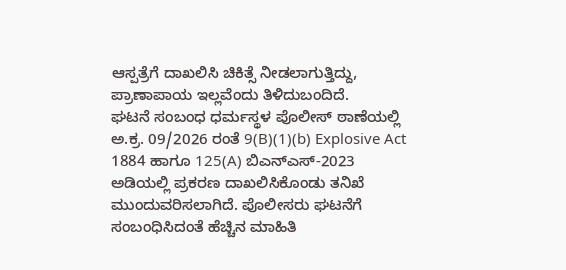ಆಸ್ಪತ್ರೆಗೆ ದಾಖಲಿಸಿ ಚಿಕಿತ್ಸೆ ನೀಡಲಾಗುತ್ತಿದ್ದು, ಪ್ರಾಣಾಪಾಯ ಇಲ್ಲವೆಂದು ತಿಳಿದುಬಂದಿದೆ.
ಘಟನೆ ಸಂಬಂಧ ಧರ್ಮಸ್ಥಳ ಪೊಲೀಸ್ ಠಾಣೆಯಲ್ಲಿ ಅ.ಕ್ರ. 09/2026 ರಂತೆ 9(B)(1)(b) Explosive Act 1884 ಹಾಗೂ 125(A) ಬಿಎನ್ಎಸ್-2023 ಅಡಿಯಲ್ಲಿ ಪ್ರಕರಣ ದಾಖಲಿಸಿಕೊಂಡು ತನಿಖೆ ಮುಂದುವರಿಸಲಾಗಿದೆ. ಪೊಲೀಸರು ಘಟನೆಗೆ ಸಂಬಂಧಿಸಿದಂತೆ ಹೆಚ್ಚಿನ ಮಾಹಿತಿ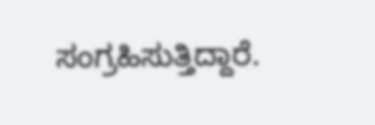ಸಂಗ್ರಹಿಸುತ್ತಿದ್ದಾರೆ.